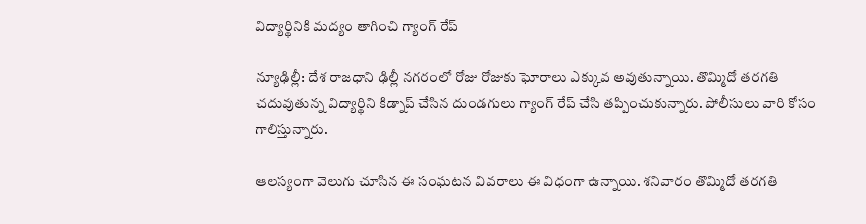విద్యార్థినికి మద్యం తాగించి గ్యాంగ్ రేప్

న్యూఢిల్లీ: దేశ రాజధాని ఢిల్లీ నగరంలో రోజు రోజుకు ఘోరాలు ఎక్కువ అవుతున్నాయి. తొమ్మిదో తరగతి చదువుతున్న విద్యార్థిని కిడ్నాప్ చేసిన దుండగులు గ్యాంగ్ రేప్ చేసి తప్పించుకున్నారు. పోలీసులు వారి కోసం గాలిస్తున్నారు.

ఆలస్యంగా వెలుగు చూసిన ఈ సంఘటన వివరాలు ఈ విధంగా ఉన్నాయి. శనివారం తొమ్మిదో తరగతి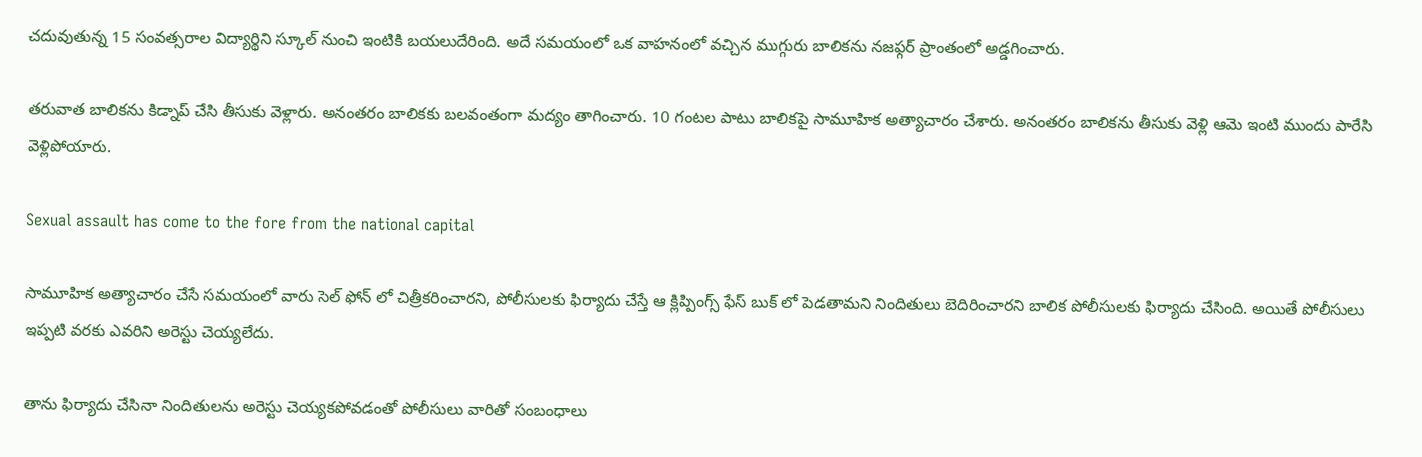చదువుతున్న 15 సంవత్సరాల విద్యార్థిని స్కూల్ నుంచి ఇంటికి బయలుదేరింది. అదే సమయంలో ఒక వాహనంలో వచ్చిన ముగ్గురు బాలికను నజఫ్గర్ ప్రాంతంలో అడ్డగించారు.

తరువాత బాలికను కిడ్నాప్ చేసి తీసుకు వెళ్లారు. అనంతరం బాలికకు బలవంతంగా మద్యం తాగించారు. 10 గంటల పాటు బాలికపై సామూహిక అత్యాచారం చేశారు. అనంతరం బాలికను తీసుకు వెళ్లి ఆమె ఇంటి ముందు పారేసి వెళ్లిపోయారు.

Sexual assault has come to the fore from the national capital

సామూహిక అత్యాచారం చేసే సమయంలో వారు సెల్ ఫోన్ లో చిత్రీకరించారని, పోలీసులకు ఫిర్యాదు చేస్తే ఆ క్లిప్పింగ్స్ ఫేస్ బుక్ లో పెడతామని నిందితులు బెదిరించారని బాలిక పోలీసులకు ఫిర్యాదు చేసింది. అయితే పోలీసులు ఇప్పటి వరకు ఎవరిని అరెస్టు చెయ్యలేదు.

తాను ఫిర్యాదు చేసినా నిందితులను అరెస్టు చెయ్యకపోవడంతో పోలీసులు వారితో సంబంధాలు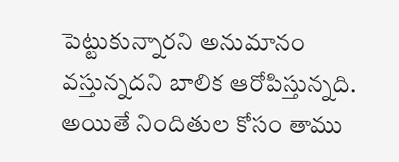పెట్టుకున్నారని అనుమానం వస్తున్నదని బాలిక ఆరోపిస్తున్నది. అయితే నిందితుల కోసం తాము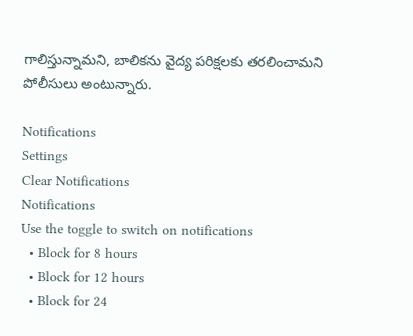గాలిస్తున్నామని, బాలికను వైద్య పరిక్షలకు తరలించామని పోలీసులు అంటున్నారు.

Notifications
Settings
Clear Notifications
Notifications
Use the toggle to switch on notifications
  • Block for 8 hours
  • Block for 12 hours
  • Block for 24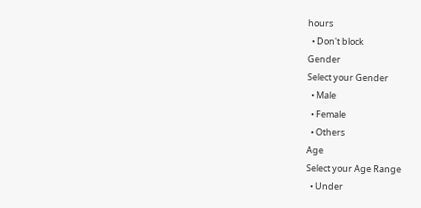hours
  • Don't block
Gender
Select your Gender
  • Male
  • Female
  • Others
Age
Select your Age Range
  • Under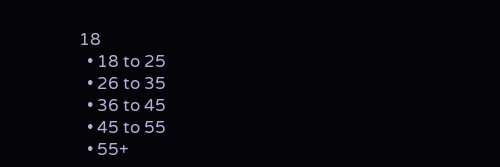18
  • 18 to 25
  • 26 to 35
  • 36 to 45
  • 45 to 55
  • 55+